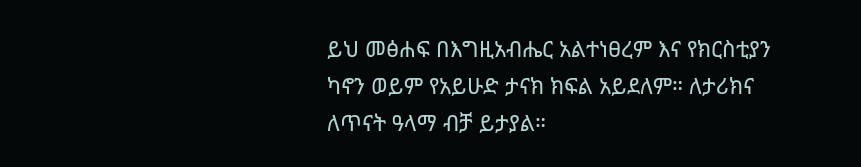ይህ መፅሐፍ በእግዚአብሔር አልተነፀረም እና የክርስቲያን ካኖን ወይም የአይሁድ ታናክ ክፍል አይደለም። ለታሪክና ለጥናት ዓላማ ብቻ ይታያል።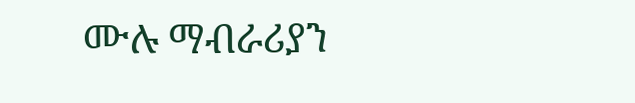ሙሉ ማብራሪያን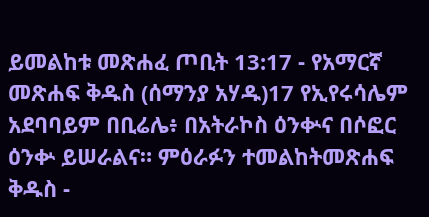ይመልከቱ መጽሐፈ ጦቢት 13:17 - የአማርኛ መጽሐፍ ቅዱስ (ሰማንያ አሃዱ)17 የኢየሩሳሌም አደባባይም በቢሬሌ፥ በአትራኮስ ዕንቍና በሶፎር ዕንቍ ይሠራልና። ምዕራፉን ተመልከትመጽሐፍ ቅዱስ -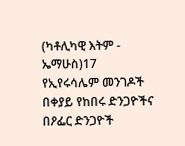(ካቶሊካዊ እትም - ኤማሁስ)17 የኢየሩሳሌም መንገዶች በቀያይ የከበሩ ድንጋዮችና በዖፌር ድንጋዮች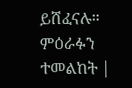ይሸፈናሉ። ምዕራፉን ተመልከት |